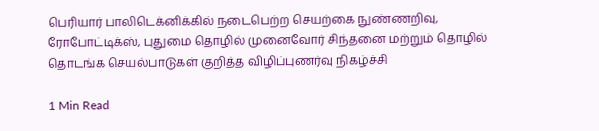பெரியார் பாலிடெக்னிக்கில் நடைபெற்ற செயற்கை நுண்ணறிவு, ரோபோட்டிக்ஸ், புதுமை தொழில் முனைவோர் சிந்தனை மற்றும் தொழில் தொடங்க செயல்பாடுகள் குறித்த விழிப்புணர்வு நிகழ்ச்சி

1 Min Read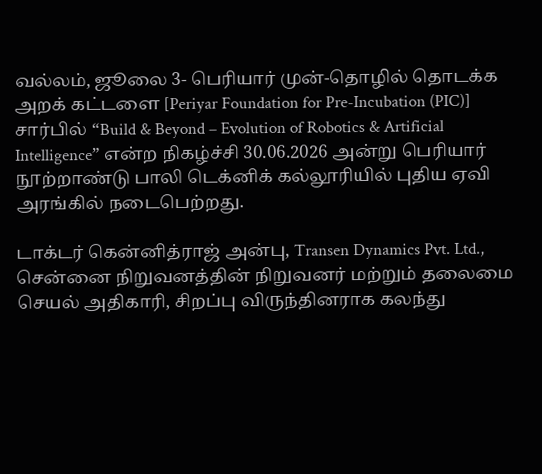வல்லம், ஜூலை 3- பெரியார் முன்-தொழில் தொடக்க அறக் கட்டளை [Periyar Foundation for Pre-Incubation (PIC)] சார்பில் “Build & Beyond – Evolution of Robotics & Artificial Intelligence” என்ற நிகழ்ச்சி 30.06.2026 அன்று பெரியார் நூற்றாண்டு பாலி டெக்னிக் கல்லூரியில் புதிய ஏவி அரங்கில் நடைபெற்றது.

டாக்டர் கென்னித்ராஜ் அன்பு, Transen Dynamics Pvt. Ltd., சென்னை நிறுவனத்தின் நிறுவனர் மற்றும் தலைமை செயல் அதிகாரி, சிறப்பு விருந்தினராக கலந்து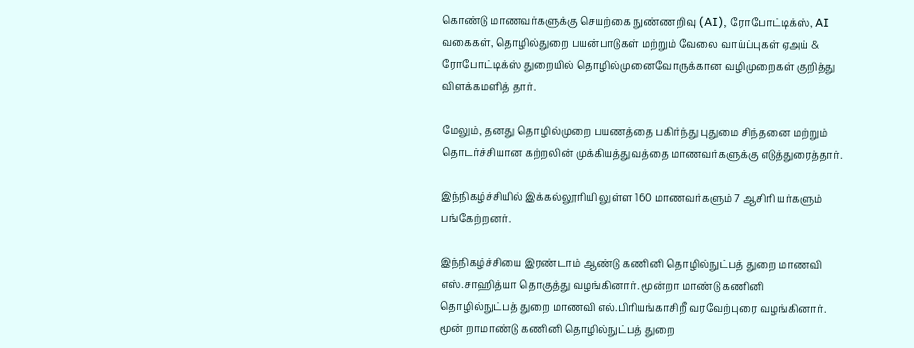கொண்டு மாணவர்களுக்கு செயற்கை நுண்ணறிவு (AI), ரோபோட்டிக்ஸ், AI வகைகள், தொழில்துறை பயன்பாடுகள் மற்றும் வேலை வாய்ப்புகள் ஏஅய் & ரோபோட்டிக்ஸ் துறையில் தொழில்முனைவோருக்கான வழிமுறைகள் குறித்து விளக்கமளித் தார்.

மேலும், தனது தொழில்முறை பயணத்தை பகிர்ந்து புதுமை சிந்தனை மற்றும் தொடர்ச்சியான கற்றலின் முக்கியத்துவத்தை மாணவர்களுக்கு எடுத்துரைத்தார்.

இந்நிகழ்ச்சியில் இக்கல்லூரியி லுள்ள 160 மாணவர்களும் 7 ஆசிரி யர்களும் பங்கேற்றனர்.

இந்நிகழ்ச்சியை இரண்டாம் ஆண்டு கணினி தொழில்நுட்பத் துறை மாணவி எஸ்.சாஹித்யா தொகுத்து வழங்கினார். மூன்றா மாண்டு கணினி தொழில்நுட்பத் துறை மாணவி எல்.பிரியங்காசிறீ வரவேற்புரை வழங்கினார். மூன் றாமாண்டு கணினி தொழில்நுட்பத் துறை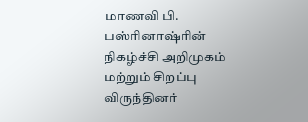மாணவி பி. பஸ்ரினாஷ்ரின் நிகழ்ச்சி அறிமுகம் மற்றும் சிறப்பு விருந்தினர்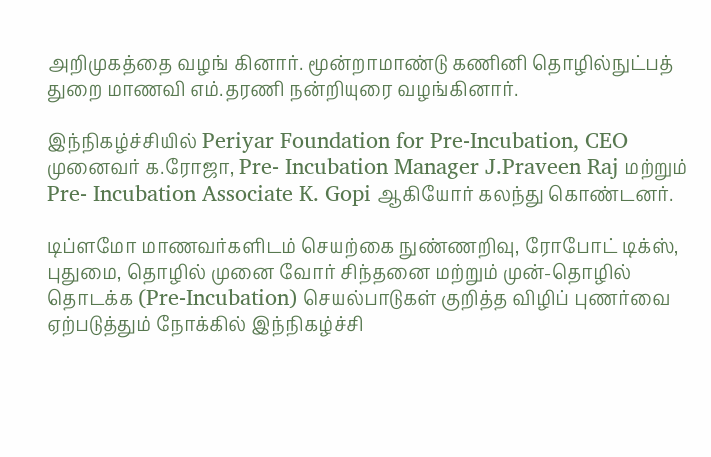அறிமுகத்தை வழங் கினார். மூன்றாமாண்டு கணினி தொழில்நுட்பத் துறை மாணவி எம்.தரணி நன்றியுரை வழங்கினார்.

இந்நிகழ்ச்சியில் Periyar Foundation for Pre-Incubation, CEO முனைவர் க.ரோஜா, Pre- Incubation Manager J.Praveen Raj மற்றும் Pre- Incubation Associate K. Gopi ஆகியோர் கலந்து கொண்டனர்.

டிப்ளமோ மாணவர்களிடம் செயற்கை நுண்ணறிவு, ரோபோட் டிக்ஸ், புதுமை, தொழில் முனை வோர் சிந்தனை மற்றும் முன்-தொழில் தொடக்க (Pre-Incubation) செயல்பாடுகள் குறித்த விழிப் புணர்வை ஏற்படுத்தும் நோக்கில் இந்நிகழ்ச்சி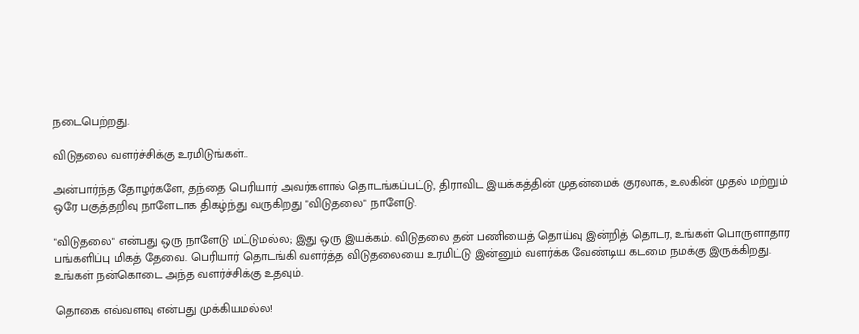நடைபெற்றது.

விடுதலை வளர்ச்சிக்கு உரமிடுங்கள்..

அன்பார்ந்த தோழர்களே, தந்தை பெரியார் அவர்களால் தொடங்கப்பட்டு, திராவிட இயக்கத்தின் முதன்மைக் குரலாக, உலகின் முதல் மற்றும் ஒரே பகுத்தறிவு நாளேடாக திகழ்ந்து வருகிறது "விடுதலை" நாளேடு.

"விடுதலை" என்பது ஒரு நாளேடு மட்டுமல்ல; இது ஒரு இயக்கம். விடுதலை தன் பணியைத் தொய்வு இன்றித் தொடர, உங்கள் பொருளாதார பங்களிப்பு மிகத் தேவை. பெரியார் தொடங்கி வளர்த்த விடுதலையை உரமிட்டு இன்னும் வளர்க்க வேண்டிய கடமை நமக்கு இருக்கிறது. உங்கள் நன்கொடை அந்த வளர்ச்சிக்கு உதவும்.

தொகை எவ்வளவு என்பது முக்கியமல்ல!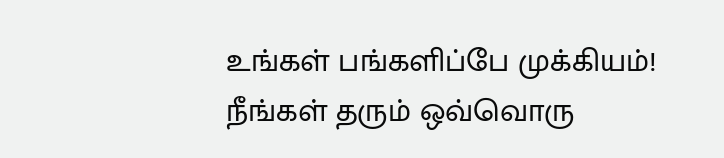உங்கள் பங்களிப்பே முக்கியம்! நீங்கள் தரும் ஒவ்வொரு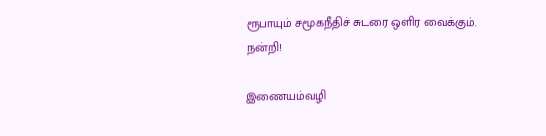ரூபாயும் சமூகநீதிச் சுடரை ஒளிர வைக்கும். நன்றி!

இணையம்வழி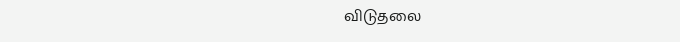விடுதலை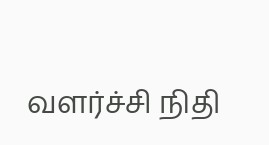வளர்ச்சி நிதி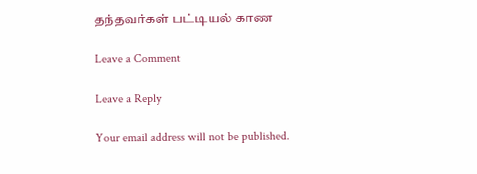தந்தவர்கள் பட்டியல் காண

Leave a Comment

Leave a Reply

Your email address will not be published.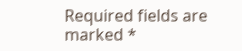Required fields are marked *